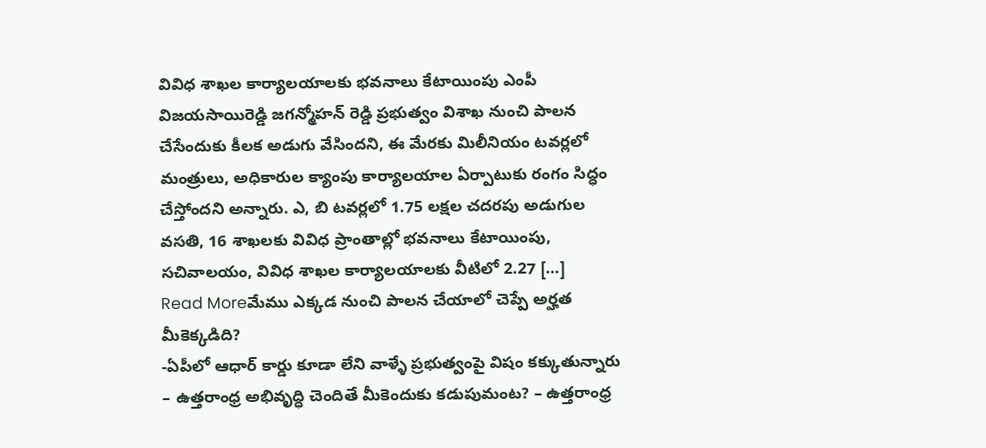వివిధ శాఖల కార్యాలయాలకు భవనాలు కేటాయింపు ఎంపీ విజయసాయిరెడ్డి జగన్మోహన్ రెడ్డి ప్రభుత్వం విశాఖ నుంచి పాలన చేసేందుకు కీలక అడుగు వేసిందని, ఈ మేరకు మిలీనియం టవర్లలో మంత్రులు, అధికారుల క్యాంపు కార్యాలయాల ఏర్పాటుకు రంగం సిద్ధం చేస్తోందని అన్నారు. ఎ, బి టవర్లలో 1.75 లక్షల చదరపు అడుగుల వసతి, 16 శాఖలకు వివిధ ప్రాంతాల్లో భవనాలు కేటాయింపు, సచివాలయం, వివిధ శాఖల కార్యాలయాలకు వీటిలో 2.27 […]
Read Moreమేము ఎక్కడ నుంచి పాలన చేయాలో చెప్పే అర్హత మీకెక్కడిది?
-ఏపీలో ఆధార్ కార్డు కూడా లేని వాళ్ళే ప్రభుత్వంపై విషం కక్కుతున్నారు – ఉత్తరాంధ్ర అభివృద్ధి చెందితే మీకెందుకు కడుపుమంట? – ఉత్తరాంధ్ర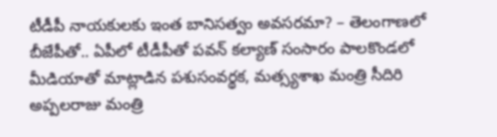టీడీపీ నాయకులకు ఇంత బానిసత్వం అవసరమా? – తెలంగాణలో బీజేపీతో.. ఏపీలో టీడీపీతో పవన్ కల్యాణ్ సంసారం పాలకొండలో మీడియాతో మాట్లాడిన పశుసంవర్థక, మత్స్యశాఖ మంత్రి సీదిరి అప్పలరాజు మంత్రి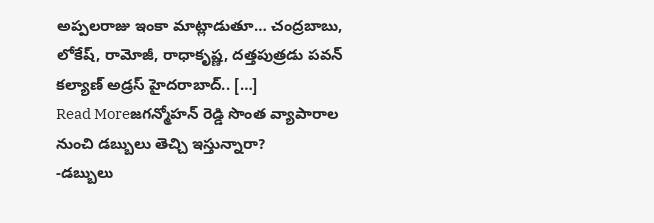అప్పలరాజు ఇంకా మాట్లాడుతూ… చంద్రబాబు, లోకేష్, రామోజీ, రాధాకృష్ణ, దత్తపుత్రడు పవన్ కల్యాణ్ అడ్రస్ హైదరాబాద్.. […]
Read Moreజగన్మోహన్ రెడ్డి సొంత వ్యాపారాల నుంచి డబ్బులు తెచ్చి ఇస్తున్నారా?
-డబ్బులు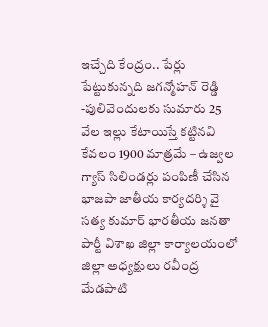ఇచ్చేది కేంద్రం.. పేర్లు పేట్టుకున్నది జగన్మోహన్ రెడ్డి -పులివెందులకు సుమారు 25 వేల ఇల్లు కేటాయిస్తే కట్టినవి కేవలం 1900 మాత్రమే – ఉజ్వల గ్యాస్ సిలిండర్లు పంపిణీ చేసిన భాజపా జాతీయ కార్యదర్శి వై సత్య కుమార్ భారతీయ జనతా పార్టీ విశాఖ జిల్లా కార్యాలయంలో జిల్లా అధ్యక్షులు రవీంద్ర మేడపాటి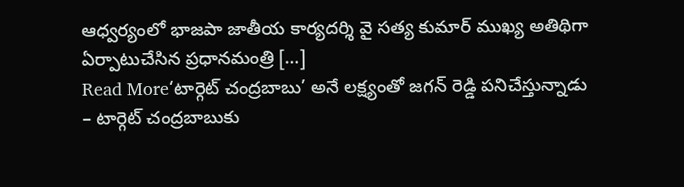ఆధ్వర్యంలో భాజపా జాతీయ కార్యదర్శి వై సత్య కుమార్ ముఖ్య అతిథిగా ఏర్పాటుచేసిన ప్రధానమంత్రి […]
Read More‘టార్గెట్ చంద్రబాబు’ అనే లక్ష్యంతో జగన్ రెడ్డి పనిచేస్తున్నాడు
– టార్గెట్ చంద్రబాబుకు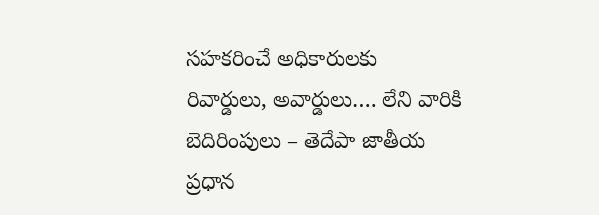సహకరించే అధికారులకు రివార్డులు, అవార్డులు…. లేని వారికి బెదిరింపులు – తెదేపా జాతీయ ప్రధాన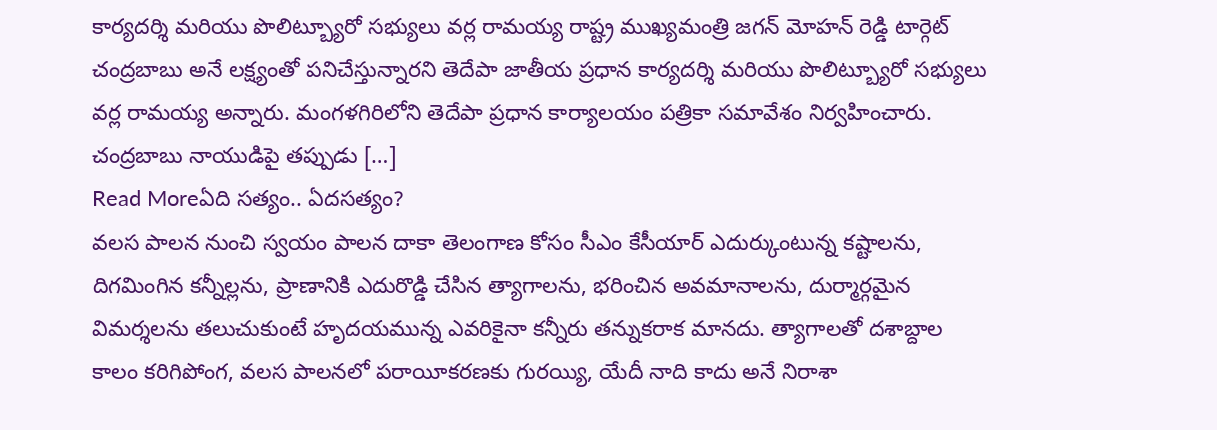కార్యదర్శి మరియు పొలిట్బ్యూరో సభ్యులు వర్ల రామయ్య రాష్ట్ర ముఖ్యమంత్రి జగన్ మోహన్ రెడ్డి టార్గెట్ చంద్రబాబు అనే లక్ష్యంతో పనిచేస్తున్నారని తెదేపా జాతీయ ప్రధాన కార్యదర్శి మరియు పొలిట్బ్యూరో సభ్యులు వర్ల రామయ్య అన్నారు. మంగళగిరిలోని తెదేపా ప్రధాన కార్యాలయం పత్రికా సమావేశం నిర్వహించారు. చంద్రబాబు నాయుడిపై తప్పుడు […]
Read Moreఏది సత్యం.. ఏదసత్యం?
వలస పాలన నుంచి స్వయం పాలన దాకా తెలంగాణ కోసం సీఎం కేసీయార్ ఎదుర్కుంటున్న కష్టాలను, దిగమింగిన కన్నీల్లను, ప్రాణానికి ఎదురొడ్డి చేసిన త్యాగాలను, భరించిన అవమానాలను, దుర్మార్గమైన విమర్శలను తలుచుకుంటే హృదయమున్న ఎవరికైనా కన్నీరు తన్నుకరాక మానదు. త్యాగాలతో దశాబ్దాల కాలం కరిగిపోంగ, వలస పాలనలో పరాయీకరణకు గురయ్యి, యేదీ నాది కాదు అనే నిరాశా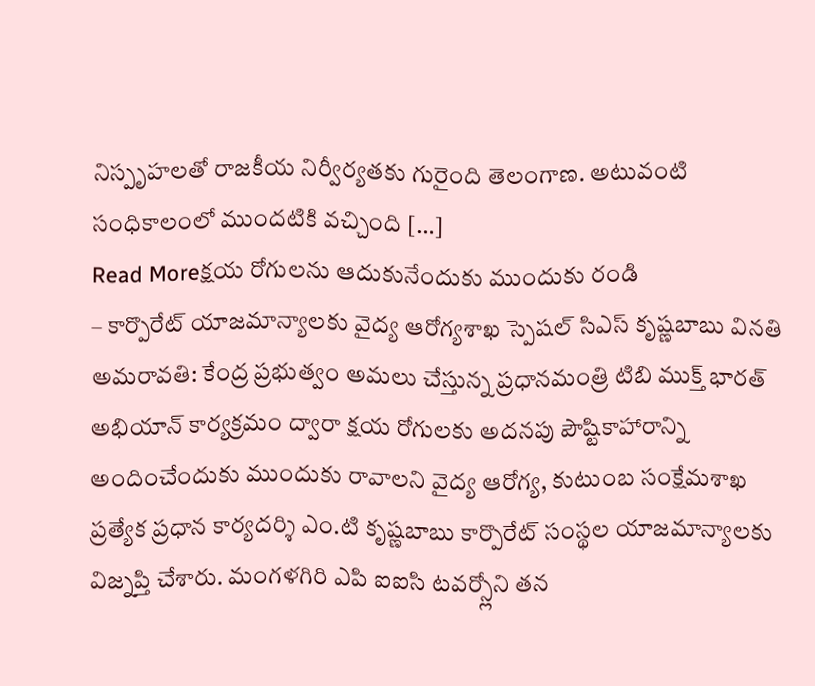నిస్పృహలతో రాజకీయ నిర్వీర్యతకు గురైంది తెలంగాణ. అటువంటి సంధికాలంలో ముందటికి వచ్చింది […]
Read Moreక్షయ రోగులను ఆదుకునేందుకు ముందుకు రండి
– కార్పొరేట్ యాజమాన్యాలకు వైద్య ఆరోగ్యశాఖ స్పెషల్ సిఎస్ కృష్ణబాబు వినతి అమరావతి: కేంద్ర ప్రభుత్వం అమలు చేస్తున్న ప్రధానమంత్రి టిబి ముక్త్ భారత్ అభియాన్ కార్యక్రమం ద్వారా క్షయ రోగులకు అదనపు పౌష్టికాహారాన్ని అందించేందుకు ముందుకు రావాలని వైద్య ఆరోగ్య, కుటుంబ సంక్షేమశాఖ ప్రత్యేక ప్రధాన కార్యదర్శి ఎం.టి కృష్ణబాబు కార్పొరేట్ సంస్థల యాజమాన్యాలకు విజ్నప్తి చేశారు. మంగళగిరి ఎపి ఐఐసి టవర్స్లోని తన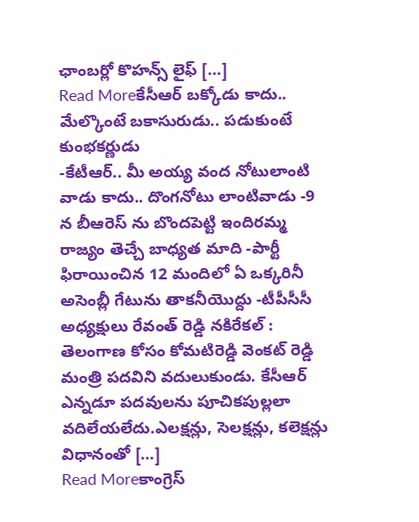ఛాంబర్లో కొహన్స్ లైఫ్ […]
Read Moreకేసీఆర్ బక్కోడు కాదు.. మేల్కొంటే బకాసురుడు.. పడుకుంటే కుంభకర్ణుడు
-కేటీఆర్.. మీ అయ్య వంద నోటులాంటి వాడు కాదు.. దొంగనోటు లాంటివాడు -9 న బీఆరెస్ ను బొందపెట్టి ఇందిరమ్మ రాజ్యం తెచ్చే బాధ్యత మాది -పార్టీ ఫిరాయించిన 12 మందిలో ఏ ఒక్కరినీ అసెంబ్లీ గేటును తాకనీయొద్దు -టీపీసీసీ అధ్యక్షులు రేవంత్ రెడ్డి నకిరేకల్ : తెలంగాణ కోసం కోమటిరెడ్డి వెంకట్ రెడ్డి మంత్రి పదవిని వదులుకుండు. కేసీఆర్ ఎన్నడూ పదవులను పూచికపుల్లలా వదిలేయలేదు.ఎలక్షన్లు, సెలక్షన్లు, కలెక్షన్లు విధానంతో […]
Read Moreకాంగ్రెస్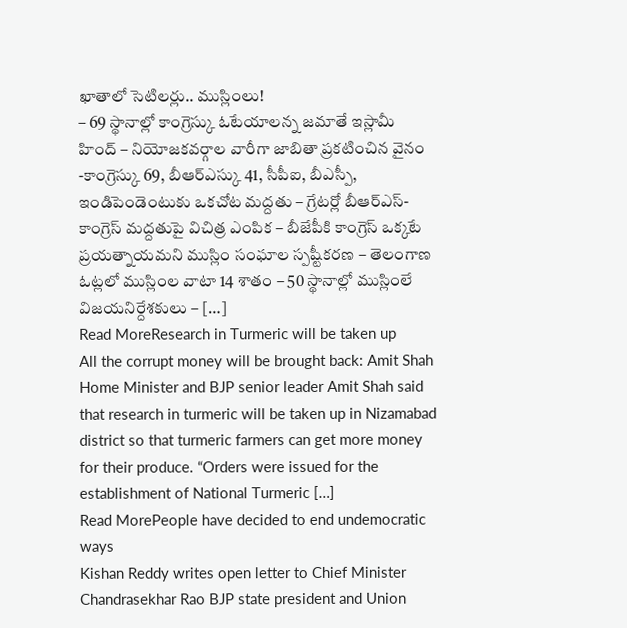ఖాతాలో సెటిలర్లు.. ముస్లింలు!
– 69 స్థానాల్లో కాంగ్రెస్కు ఓటేయాలన్న జమాతే ఇస్లామీ హింద్ – నియోజకవర్గాల వారీగా జాబితా ప్రకటించిన వైనం -కాంగ్రెస్కు 69, బీఆర్ఎస్కు 41, సీపీఐ, బీఎస్పీ, ఇండిపెండెంటుకు ఒకచోట మద్దతు – గ్రేటర్లో బీఆర్ఎస్-కాంగ్రెస్ మద్దతుపై విచిత్ర ఎంపిక – బీజేపీకి కాంగ్రెస్ ఒక్కటే ప్రయత్నాయమని ముస్లిం సంఘాల స్పష్టీకరణ – తెలంగాణ ఓట్లలో ముస్లింల వాటా 14 శాతం – 50 స్థానాల్లో ముస్లింలే విజయనిర్దేశకులు – […]
Read MoreResearch in Turmeric will be taken up
All the corrupt money will be brought back: Amit Shah Home Minister and BJP senior leader Amit Shah said that research in turmeric will be taken up in Nizamabad district so that turmeric farmers can get more money for their produce. “Orders were issued for the establishment of National Turmeric […]
Read MorePeople have decided to end undemocratic ways
Kishan Reddy writes open letter to Chief Minister Chandrasekhar Rao BJP state president and Union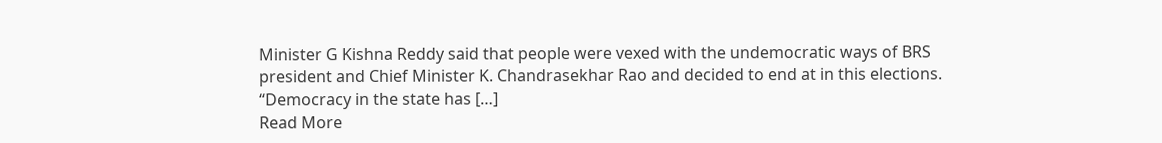Minister G Kishna Reddy said that people were vexed with the undemocratic ways of BRS president and Chief Minister K. Chandrasekhar Rao and decided to end at in this elections. “Democracy in the state has […]
Read More